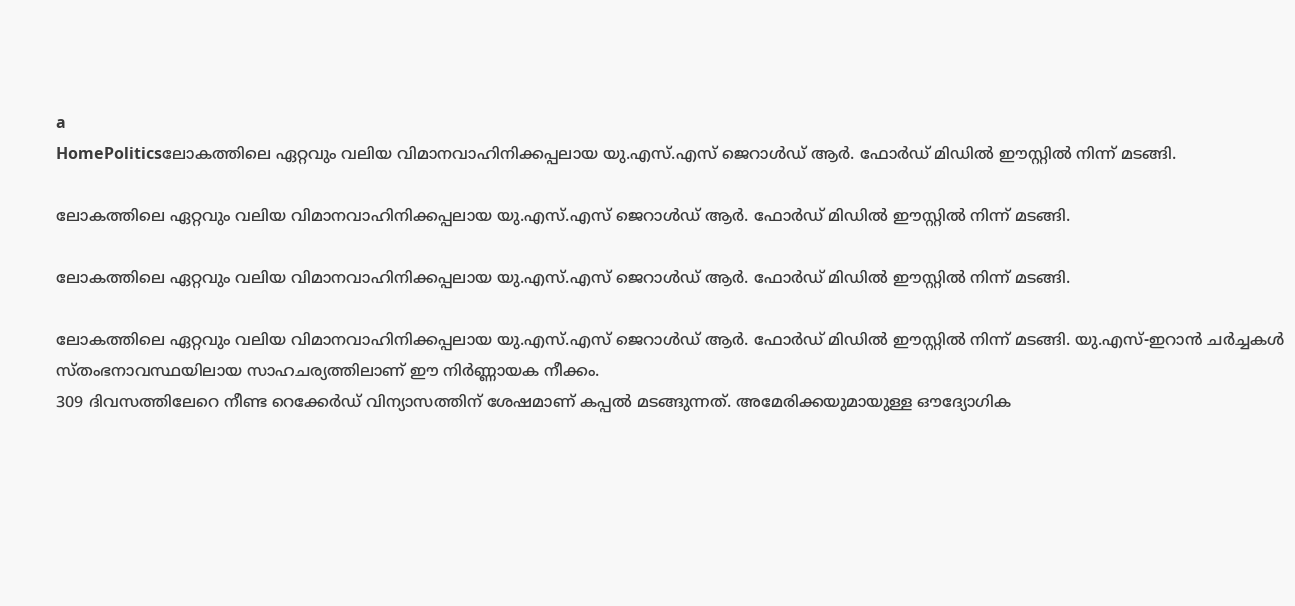a
HomePoliticsലോകത്തിലെ ഏറ്റവും വലിയ വിമാനവാഹിനിക്കപ്പലായ യു.എസ്.എസ് ജെറാൾഡ് ആർ. ഫോർഡ് മിഡിൽ ഈസ്റ്റിൽ നിന്ന് മടങ്ങി.

ലോകത്തിലെ ഏറ്റവും വലിയ വിമാനവാഹിനിക്കപ്പലായ യു.എസ്.എസ് ജെറാൾഡ് ആർ. ഫോർഡ് മിഡിൽ ഈസ്റ്റിൽ നിന്ന് മടങ്ങി.

ലോകത്തിലെ ഏറ്റവും വലിയ വിമാനവാഹിനിക്കപ്പലായ യു.എസ്.എസ് ജെറാൾഡ് ആർ. ഫോർഡ് മിഡിൽ ഈസ്റ്റിൽ നിന്ന് മടങ്ങി.

ലോകത്തിലെ ഏറ്റവും വലിയ വിമാനവാഹിനിക്കപ്പലായ യു.എസ്.എസ് ജെറാൾഡ് ആർ. ഫോർഡ് മിഡിൽ ഈസ്റ്റിൽ നിന്ന് മടങ്ങി. യു.എസ്-ഇറാൻ ചർച്ചകൾ സ്തംഭനാവസ്ഥയിലായ സാഹചര്യത്തിലാണ് ഈ നിർണ്ണായക നീക്കം.
309 ദിവസത്തിലേറെ നീണ്ട റെക്കേർഡ് വിന്യാസത്തിന് ശേഷമാണ് കപ്പൽ മടങ്ങുന്നത്. അമേരിക്കയുമായുള്ള ഔദ്യോഗിക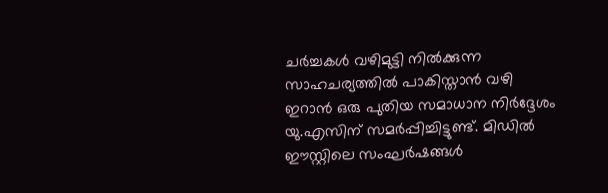ചർച്ചകൾ വഴിമുട്ടി നിൽക്കുന്ന സാഹചര്യത്തിൽ പാകിസ്താൻ വഴി ഇറാൻ ഒരു പുതിയ സമാധാന നിർദ്ദേശം യു.എസിന് സമർപ്പിച്ചിട്ടുണ്ട്. മിഡിൽ ഈസ്റ്റിലെ സംഘർഷങ്ങൾ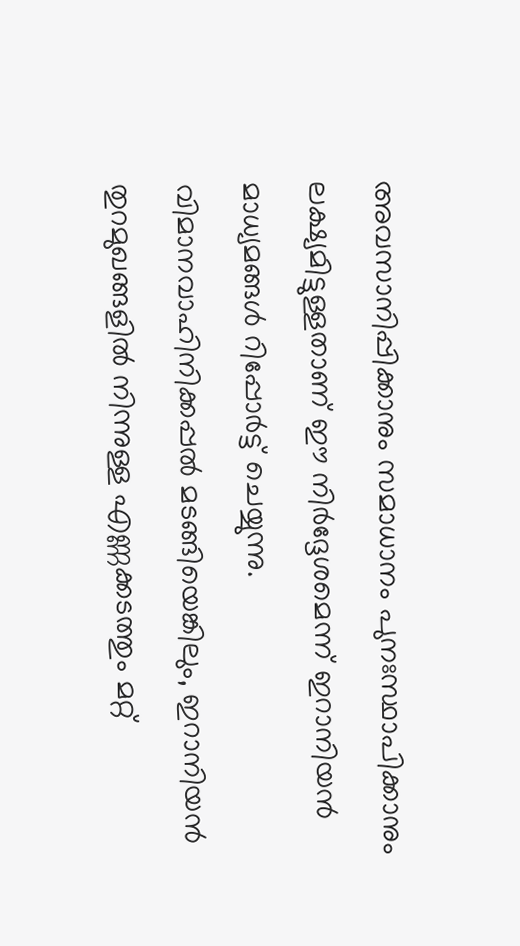അവസാനിപ്പിക്കാനും സമാധാനം പുനഃസ്ഥാപിക്കാനും ലക്ഷ്യമിട്ടുള്ളതാണ് ഈ നിർദ്ദേശമെന്ന് ഇറാനിയൻ മാധ്യമങ്ങൾ റിപ്പോർട്ട് ചെയ്യുന്നു.
വിമാനവാഹിനിക്കപ്പൽ മടങ്ങിയെങ്കിലും, ഇറാനിയൻ തുറമുഖങ്ങളിൽ നിന്നുള്ള എണ്ണക്കടത്തും മറ്റ്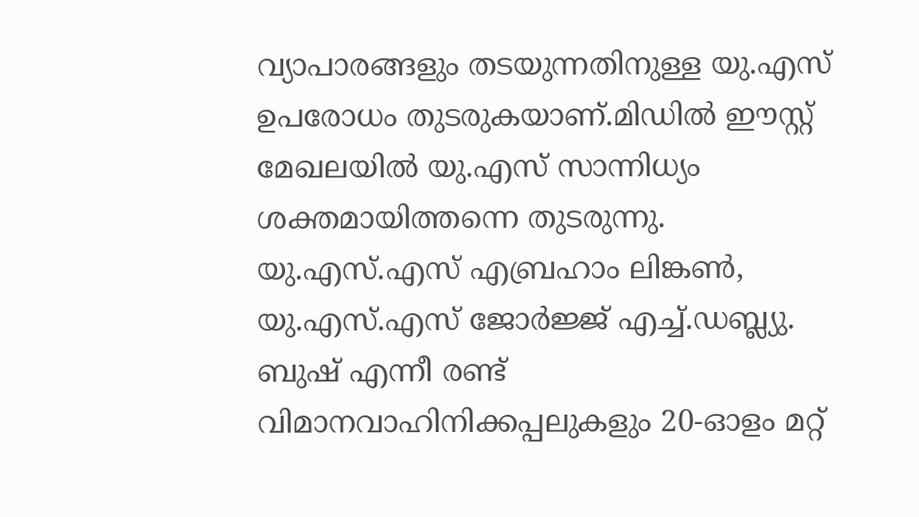വ്യാപാരങ്ങളും തടയുന്നതിനുള്ള യു.എസ് ഉപരോധം തുടരുകയാണ്.മിഡിൽ ഈസ്റ്റ് മേഖലയിൽ യു.എസ് സാന്നിധ്യം ശക്തമായിത്തന്നെ തുടരുന്നു. യു.എസ്.എസ് എബ്രഹാം ലിങ്കൺ, യു.എസ്.എസ് ജോർജ്ജ് എച്ച്.ഡബ്ല്യു. ബുഷ് എന്നീ രണ്ട് വിമാനവാഹിനിക്കപ്പലുകളും 20-ഓളം മറ്റ്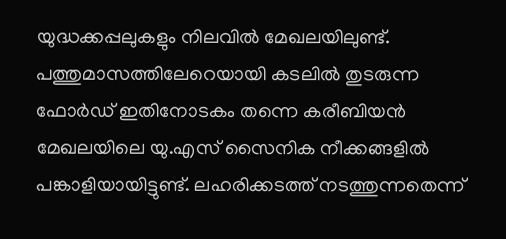യുദ്ധക്കപ്പലുകളും നിലവിൽ മേഖലയിലുണ്ട്.
പത്തുമാസത്തിലേറെയായി കടലിൽ തുടരുന്ന ഫോർഡ് ഇതിനോടകം തന്നെ കരീബിയൻ മേഖലയിലെ യു.എസ് സൈനിക നീക്കങ്ങളിൽ പങ്കാളിയായിട്ടുണ്ട്. ലഹരിക്കടത്ത് നടത്തുന്നതെന്ന്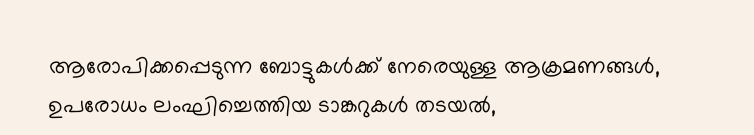ആരോപിക്കപ്പെടുന്ന ബോട്ടുകൾക്ക് നേരെയുള്ള ആക്രമണങ്ങൾ, ഉപരോധം ലംഘിച്ചെത്തിയ ടാങ്കറുകൾ തടയൽ,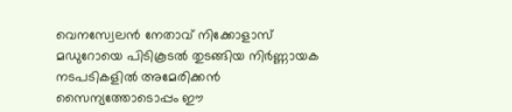വെനസ്വേലൻ നേതാവ് നിക്കോളാസ് മഡുറോയെ പിടികൂടൽ തുടങ്ങിയ നിർണ്ണായക നടപടികളിൽ അമേരിക്കൻ സൈന്യത്തോടൊപ്പം ഈ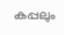കപ്പലും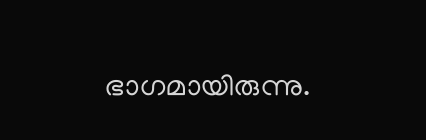ഭാഗമായിരുന്നു.